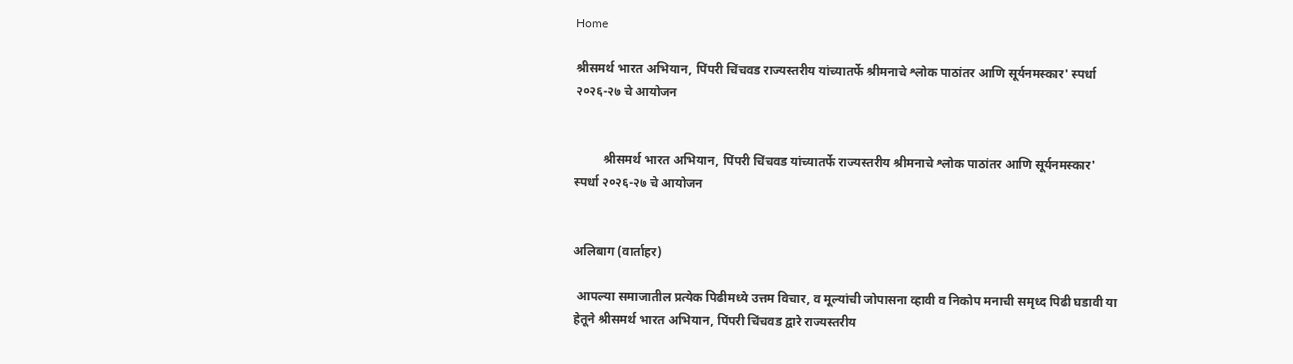Home

श्रीसमर्थ भारत अभियान, पिंपरी चिंचवड राज्यस्तरीय यांच्यातर्फे श्रीमनाचे श्लोक पाठांतर आणि सूर्यनमस्कार' स्पर्धा २०२६-२७ चे आयोजन


         श्रीसमर्थ भारत अभियान, पिंपरी चिंचवड यांच्यातर्फे राज्यस्तरीय श्रीमनाचे श्लोक पाठांतर आणि सूर्यनमस्कार' स्पर्धा २०२६-२७ चे आयोजन


अलिबाग (वार्ताहर)

 आपल्या समाजातील प्रत्येक पिढीमध्ये उत्तम विचार, व मूल्यांची जोपासना व्हावी व निकोप मनाची समृध्द पिढी घडावी या हेतूने श्रीसमर्थ भारत अभियान, पिंपरी चिंचवड द्वारे राज्यस्तरीय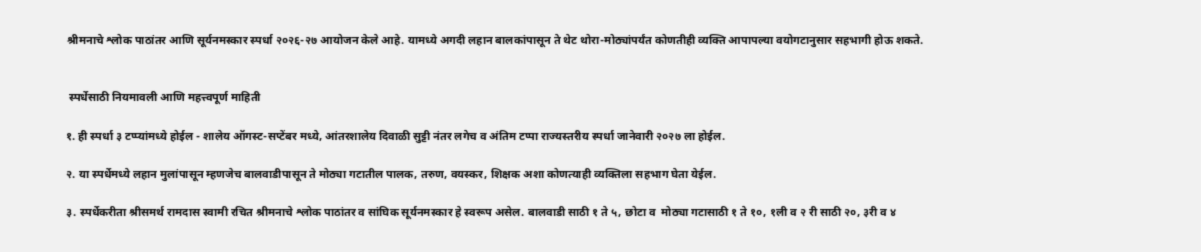श्रीमनाचे श्लोक पाठांतर आणि सूर्यनमस्कार स्पर्धा २०२६-२७ आयोजन केले आहे. यामध्ये अगदी लहान बालकांपासून ते थेट थोरा-मोठ्यांपर्यंत कोणतीही व्यक्ति आपापल्या वयोगटानुसार सहभागी होऊ शकते.


 स्पर्धेसाठी नियमावली आणि महत्त्वपूर्ण माहिती

१. ही स्पर्धा ३ टप्प्यांमध्ये होईल - शालेय ऑगस्ट-सप्टेंबर मध्ये, आंतरशालेय दिवाळी सुट्टी नंतर लगेच व अंतिम टप्पा राज्यस्तरीय स्पर्धा जानेवारी २०२७ ला होईल.

२. या स्पर्धेमध्ये लहान मुलांपासून म्हणजेच बालवाडीपासून ते मोठ्या गटातील पालक, तरुण, वयस्कर, शिक्षक अशा कोणत्याही व्यक्तिला सहभाग घेता येईल.

३. स्पर्धेकरीता श्रीसमर्थ रामदास स्वामी रचित श्रीमनाचे श्लोक पाठांतर व सांघिक सूर्यनमस्कार हे स्वरूप असेल. बालवाडी साठी १ ते ५, छोटा व  मोठ्या गटासाठी १ ते १०, १ली व २ री साठी २०, ३री व ४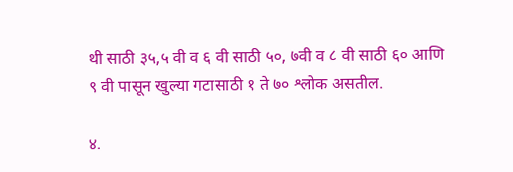थी साठी ३५,५ वी व ६ वी साठी ५०, ७वी व ८ वी साठी ६० आणि ९ वी पासून खुल्या गटासाठी १ ते ७० श्लोक असतील.

४.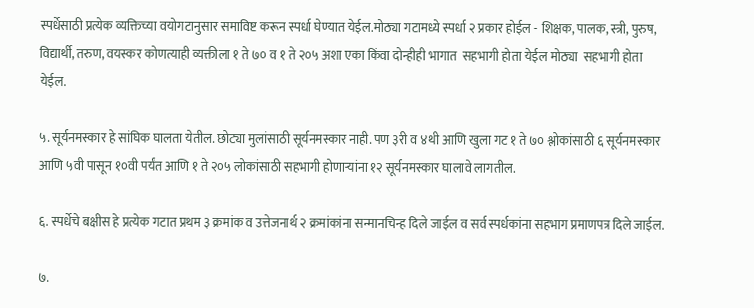स्पर्धेसाठी प्रत्येक व्यक्तिच्या वयोगटानुसार समाविष्ट करून स्पर्धा घेण्यात येईल.मोठ्या गटामध्ये स्पर्धा २ प्रकार होईल - शिक्षक, पालक, स्त्री, पुरुष, विद्यार्थी, तरुण, वयस्कर कोणत्याही व्यक्तीला १ ते ७० व १ ते २०५ अशा एका किंवा दोन्हीही भागात  सहभागी होता येईल मोठ्या  सहभागी होता येईल.

५. सूर्यनमस्कार हे सांघिक घालता येतील. छोट्या मुलांसाठी सूर्यनमस्कार नाही. पण ३री व ४थी आणि खुला गट १ ते ७० श्लोकांसाठी ६ सूर्यनमस्कार आणि ५वी पासून १०वी पर्यंत आणि १ ते २०५ लोकांसाठी सहभागी होणाऱ्यांना १२ सूर्यनमस्कार घालावे लागतील.

६. स्पर्धेचे बक्षीस हे प्रत्येक गटात प्रथम ३ क्रमांक व उत्तेज‌नार्थ २ क्रमांकांना सन्मानचिन्ह दिले जाईल व सर्व स्पर्धकांना सहभाग प्रमाणपत्र दिले जाईल.

७.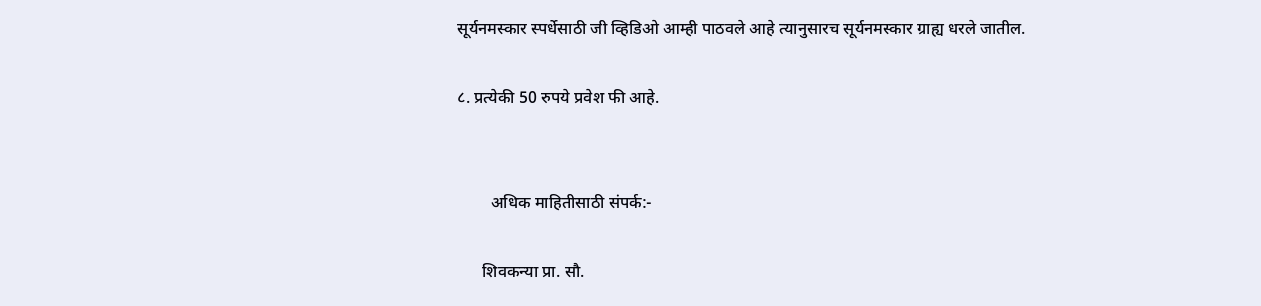सूर्यनमस्कार स्पर्धेसाठी जी व्हिडिओ आम्ही पाठवले आहे त्यानुसारच सूर्यनमस्कार ग्राह्य धरले जातील.

८. प्रत्येकी 50 रुपये प्रवेश फी आहे.


        अधिक माहितीसाठी संपर्क:-

      शिवकन्या प्रा. सौ.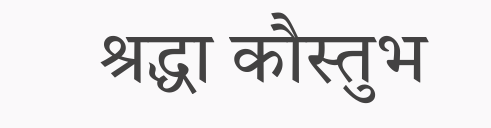श्रद्धा कौस्तुभ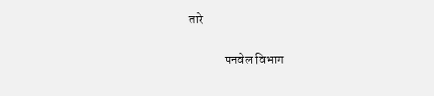तारे

              पनवेल विभाग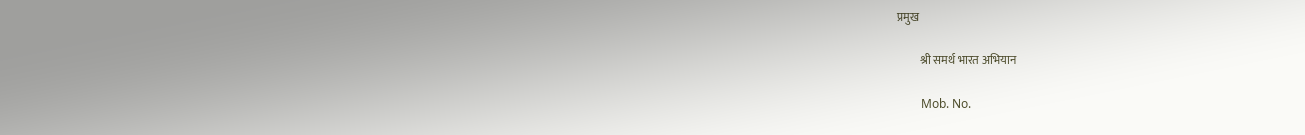प्रमुख

          श्री समर्थ भारत अभियान

        Mob. No.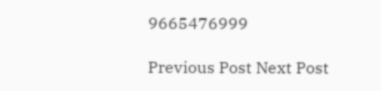9665476999

Previous Post Next Post